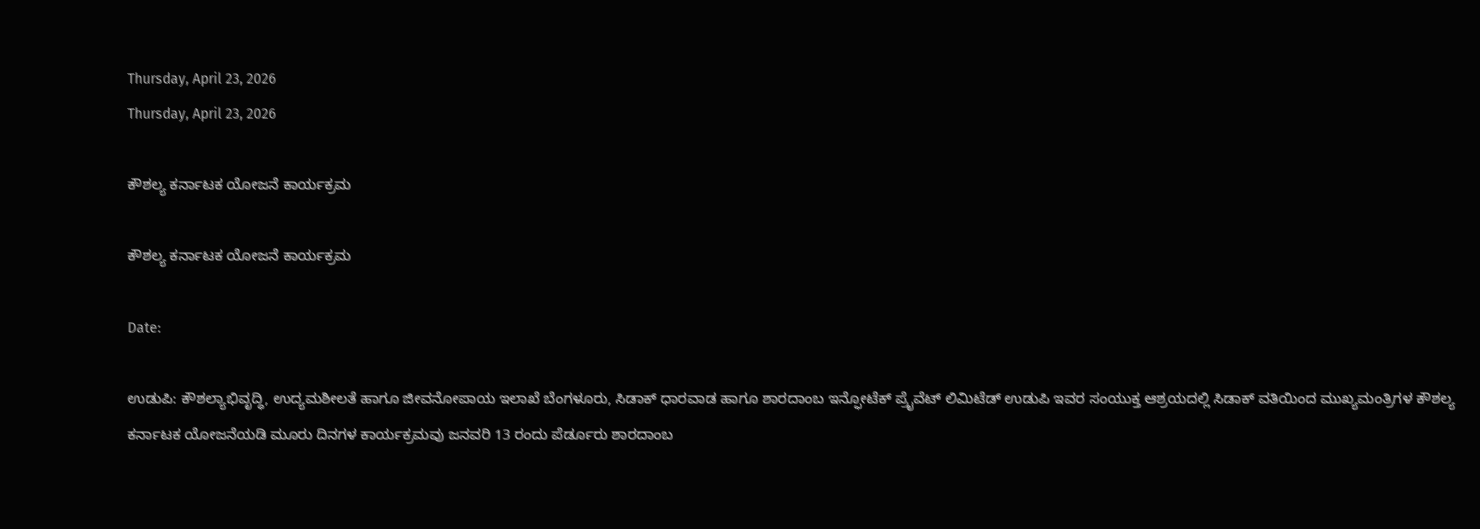Thursday, April 23, 2026
Thursday, April 23, 2026

ಕೌಶಲ್ಯ ಕರ್ನಾಟಕ ಯೋಜನೆ ಕಾರ್ಯಕ್ರಮ

ಕೌಶಲ್ಯ ಕರ್ನಾಟಕ ಯೋಜನೆ ಕಾರ್ಯಕ್ರಮ

Date:

ಉಡುಪಿ: ಕೌಶಲ್ಯಾಭಿವೃದ್ಧಿ, ಉದ್ಯಮಶೀಲತೆ ಹಾಗೂ ಜೀವನೋಪಾಯ ಇಲಾಖೆ ಬೆಂಗಳೂರು, ಸಿಡಾಕ್ ಧಾರವಾಡ ಹಾಗೂ ಶಾರದಾಂಬ ಇನ್ಫೋಟೆಕ್ ಪ್ರೈವೆಟ್ ಲಿಮಿಟೆಡ್ ಉಡುಪಿ ಇವರ ಸಂಯುಕ್ತ ಆಶ್ರಯದಲ್ಲಿ ಸಿಡಾಕ್ ವತಿಯಿಂದ ಮುಖ್ಯಮಂತ್ರಿಗಳ ಕೌಶಲ್ಯ ಕರ್ನಾಟಕ ಯೋಜನೆಯಡಿ ಮೂರು ದಿನಗಳ ಕಾರ್ಯಕ್ರಮವು ಜನವರಿ 13 ರಂದು ಪೆರ್ಡೂರು ಶಾರದಾಂಬ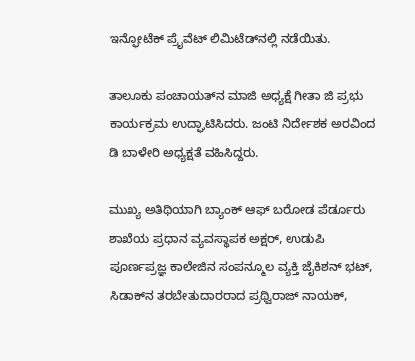ಇನ್ಫೋಟೆಕ್ ಪ್ರೈವೆಟ್ ಲಿಮಿಟೆಡ್‌ನಲ್ಲಿ ನಡೆಯಿತು.

ತಾಲೂಕು ಪಂಚಾಯತ್‌ನ ಮಾಜಿ ಅಧ್ಯಕ್ಷೆ ಗೀತಾ ಜಿ ಪ್ರಭು ಕಾರ್ಯಕ್ರಮ ಉದ್ಘಾಟಿಸಿದರು. ಜಂಟಿ ನಿರ್ದೇಶಕ ಅರವಿಂದ ಡಿ ಬಾಳೇರಿ ಅಧ್ಯಕ್ಷತೆ ವಹಿಸಿದ್ದರು.

ಮುಖ್ಯ ಅತಿಥಿಯಾಗಿ ಬ್ಯಾಂಕ್ ಆಫ್ ಬರೋಡ ಪೆರ್ಡೂರು ಶಾಖೆಯ ಪ್ರಧಾನ ವ್ಯವಸ್ಥಾಪಕ ಅಕ್ಷರ್, ಉಡುಪಿ ಪೂರ್ಣಪ್ರಜ್ಞ ಕಾಲೇಜಿನ ಸಂಪನ್ಮೂಲ ವ್ಯಕ್ತಿ ಜೈಕಿಶನ್ ಭಟ್, ಸಿಡಾಕ್‌ನ ತರಬೇತುದಾರರಾದ ಪ್ರಥ್ವಿರಾಜ್ ನಾಯಕ್,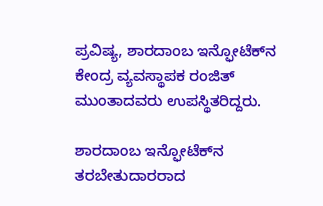ಪ್ರವಿಷ್ಯ, ಶಾರದಾಂಬ ಇನ್ಫೋಟೆಕ್‌ನ ಕೇಂದ್ರ ವ್ಯವಸ್ಥಾಪಕ ರಂಜಿತ್ ಮುಂತಾದವರು ಉಪಸ್ಥಿತರಿದ್ದರು.

ಶಾರದಾಂಬ ಇನ್ಫೋಟೆಕ್‌ನ ತರಬೇತುದಾರರಾದ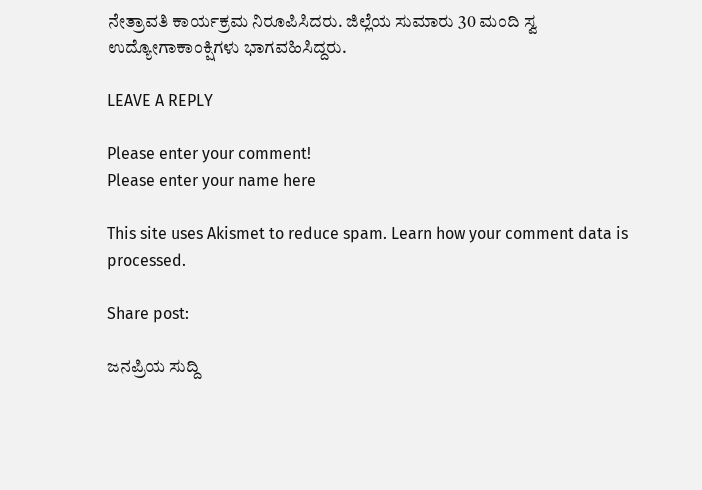ನೇತ್ರಾವತಿ ಕಾರ್ಯಕ್ರಮ ನಿರೂಪಿಸಿದರು. ಜಿಲ್ಲೆಯ ಸುಮಾರು 30 ಮಂದಿ ಸ್ವ ಉದ್ಯೋಗಾಕಾಂಕ್ಷಿಗಳು ಭಾಗವಹಿಸಿದ್ದರು.

LEAVE A REPLY

Please enter your comment!
Please enter your name here

This site uses Akismet to reduce spam. Learn how your comment data is processed.

Share post:

ಜನಪ್ರಿಯ ಸುದ್ದಿ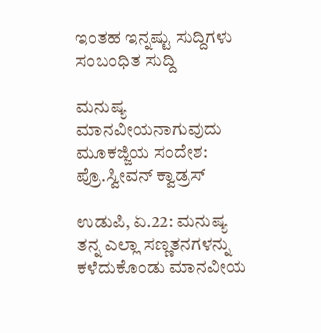ಇಂತಹ ಇನ್ನಷ್ಟು ಸುದ್ದಿಗಳು
ಸಂಬಂಧಿತ ಸುದ್ದಿ

ಮನುಷ್ಯ ಮಾನವೀಯನಾಗುವುದು ಮೂಕಜ್ಜಿಯ ಸಂದೇಶ: ಪ್ರೊ.ಸ್ವೀವನ್ ಕ್ವಾಡ್ರಸ್

ಉಡುಪಿ, ಏ.22: ಮನುಷ್ಯ ತನ್ನ ಎಲ್ಲಾ ಸಣ್ಣತನಗಳನ್ನು ಕಳೆದುಕೊಂಡು ಮಾನವೀಯ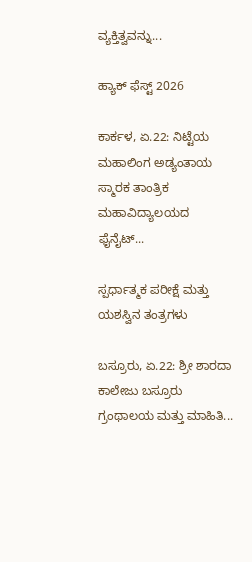ವ್ಯಕ್ತಿತ್ವವನ್ನು...

ಹ್ಯಾಕ್ ಫೆಸ್ಟ್ 2026

ಕಾರ್ಕಳ, ಏ.22: ನಿಟ್ಟೆಯ ಮಹಾಲಿಂಗ ಅಡ್ಯಂತಾಯ ಸ್ಮಾರಕ ತಾಂತ್ರಿಕ ಮಹಾವಿದ್ಯಾಲಯದ ಫೈನೈಟ್...

ಸ್ಪರ್ಧಾತ್ಮಕ ಪರೀಕ್ಷೆ ಮತ್ತು ಯಶಸ್ವಿನ ತಂತ್ರಗಳು

ಬಸ್ರೂರು, ಏ.22: ಶ್ರೀ ಶಾರದಾ ಕಾಲೇಜು ಬಸ್ರೂರು ಗ್ರಂಥಾಲಯ ಮತ್ತು ಮಾಹಿತಿ...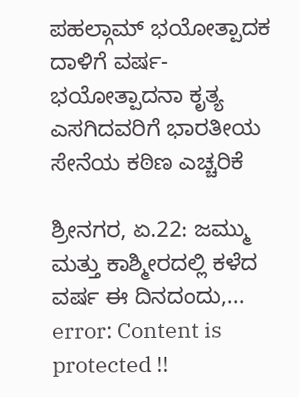ಪಹಲ್ಗಾಮ್ ಭಯೋತ್ಪಾದಕ ದಾಳಿಗೆ ವರ್ಷ- ಭಯೋತ್ಪಾದನಾ ಕೃತ್ಯ ಎಸಗಿದವರಿಗೆ ಭಾರತೀಯ ಸೇನೆಯ ಕಠಿಣ ಎಚ್ಚರಿಕೆ

ಶ್ರೀನಗರ, ಏ.22: ಜಮ್ಮು ಮತ್ತು ಕಾಶ್ಮೀರದಲ್ಲಿ ಕಳೆದ ವರ್ಷ ಈ ದಿನದಂದು,...
error: Content is protected !!